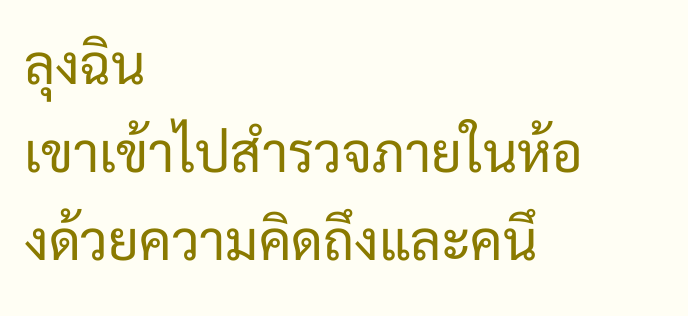ลุงฉิน
เขาเข้าไปสำรวจภายในห้องด้วยความคิดถึงและคนึ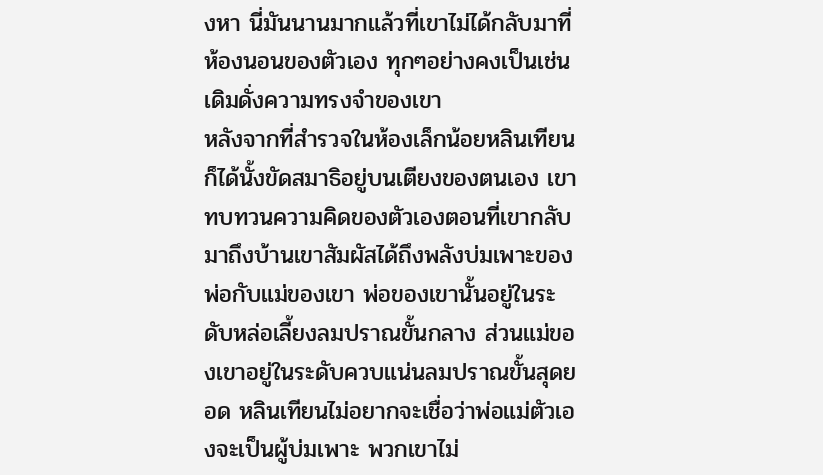งหา นี่มันนานมากแล้วที่เขาไม่ได้กลับมาที่ห้องนอนของตัวเอง ทุกๆอย่างคงเป็นเช่นเดิมดั่งความทรงจำของเขา
หลังจากที่สำรวจในห้องเล็กน้อยหลินเทียนก็ได้นั้งขัดสมาธิอยู่บนเตียงของตนเอง เขาทบทวนความคิดของตัวเองตอนที่เขากลับมาถึงบ้านเขาสัมผัสได้ถึงพลังบ่มเพาะของพ่อกับแม่ของเขา พ่อของเขานั้นอยู่ในระดับหล่อเลี้ยงลมปราณขั้นกลาง ส่วนแม่ของเขาอยู่ในระดับควบแน่นลมปราณขั้นสุดยอด หลินเทียนไม่อยากจะเชื่อว่าพ่อแม่ตัวเองจะเป็นผู้บ่มเพาะ พวกเขาไม่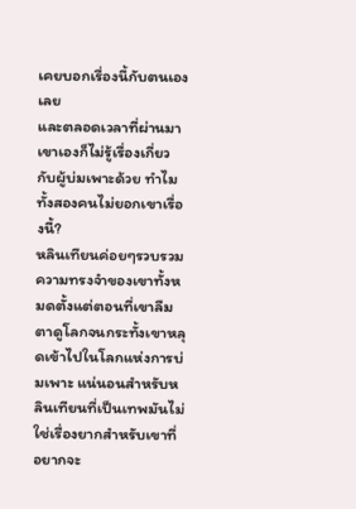เคยบอกเรื่องนี้กับตนเองเลย
และตลอดเวลาที่ผ่านมาเขาเองก็ไม่รู้เรื่องเกี่ยวกับผู้บ่มเพาะด้วย ทำไมทั้งสองคนไม่ยอกเขาเรื่องนี้?
หลินเทียนค่อยๆรวบรวมความทรงจำของเขาทั้งหมดตั้งแต่ตอนที่เขาลืมตาดูโลกจนกระทั้งเขาหลุดเข้าไปในโลกแห่งการบ่มเพาะ แน่นอนสำหรับหลินเทียนที่เป็นเทพมันไม่ใช่เรื่องยากสำหรับเขาที่อยากจะ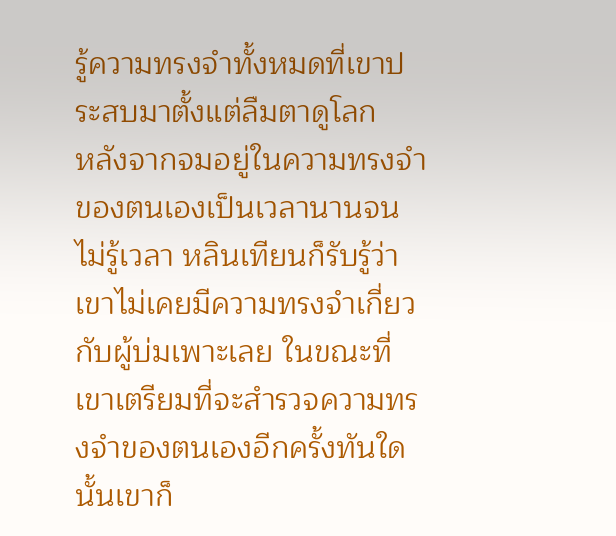รู้ความทรงจำทั้งหมดที่เขาประสบมาตั้งแต่ลืมตาดูโลก
หลังจากจมอยู่ในความทรงจำของตนเองเป็นเวลานานจนไม่รู้เวลา หลินเทียนก็รับรู้ว่าเขาไม่เคยมีความทรงจำเกี่ยวกับผู้บ่มเพาะเลย ในขณะที่เขาเตรียมที่จะสำรวจความทรงจำของตนเองอีกครั้งทันใดนั้นเขาก็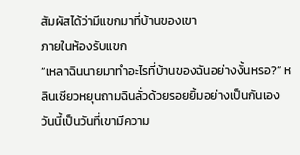สัมผัสได้ว่ามีแขกมาที่บ้านของเขา
ภายในห้องรับแขก
“เหลาฉินนายมาทำอะไรที่บ้านของฉันอย่างงั้นหรอ?” หลินเซียวหยุนถามฉินลั่วด้วยรอยยิ้มอย่างเป็นกันเอง วันนี้เป็นวันที่เขามีความ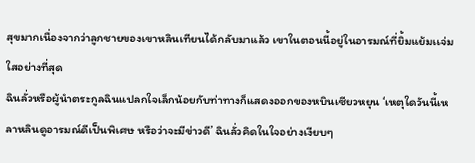สุขมากเนื่องจากว่าลูกชายของเขาหลินเทียนได้กลับมาแล้ว เขาในตอนนี้อยู่ในอารมณ์ที่ยิ้มแย้มเเจ่มใสอย่างที่สุด
ฉินลั่วหรือผู้นำตระกูลฉินแปลกใจเล็กน้อยกับท่าทางก็แสดงออกของหบินเซียวหยุน ‘เหตุใดวันนี้เหลาหลินดูอารมณ์ดีเป็นพิเศษ หรือว่าจะมีข่าวดี’ ฉินลั่วคิดในใจอย่างเงียบๆ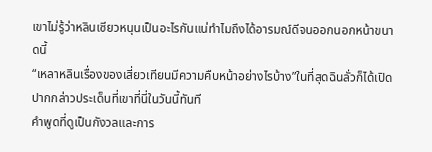เขาไม่รู้ว่าหลินเซียวหนุนเป็นอะไรกันแน่ทำไมถึงได้อารมณ์ดีจนออกนอกหน้าขนาดนี้
“เหลาหลินเรื่องของเสี่ยวเทียนมีความคืบหน้าอย่างไรบ้าง”ในที่สุดฉินลั่วก็ได้เปิดปากกล่าวประเด็นที่เขาที่นี่ในวันนี้ทันที
คำพูดที่ดูเป็นกังวลและการ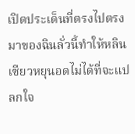เปิดประเด็นที่ตรงไปตรงมาของฉินลั่วนี้ทำให้หลินเซียวหยุนอดไม่ได้ที่จะแปลกใจ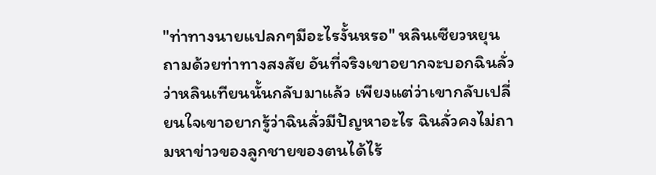"ท่าทางนายแปลกๆมีอะไรงั้นหรอ'' หลินเซียวหยุนถามด้วยท่าทางสงสัย อันที่จริงเขาอยากจะบอกฉินลั่วว่าหลินเทียนนั้นกลับมาแล้ว เพียงแต่ว่าเขากลับเปลี่ยนใจเขาอยากรู้ว่าฉินลั่วมีปัญหาอะไร ฉินลั่วคงไม่ถามหาข่าวของลูกชายของตนได้ไร้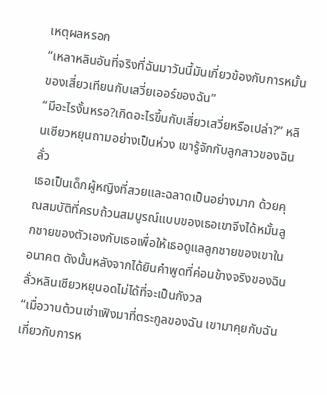เหตุผลหรอก
“เหลาหลินอันที่จริงที่ฉันมาวันนี้มันเกี่ยวข้องกับการหมั้นของเสี่ยวเทียนกับเสวี่ยเออร์ของฉัน”
“มีอะไรงั้นหรอ?เกิดอะไรขึ้นกับเสี่ยวเสวี่ยหรือเปล่า?” หลินเซียวหยุนถามอย่างเป็นห่วง เขารู้จักกับลูกสาวของฉินลั่ว
เธอเป็นเด็กผู้หญิงที่สวยและฉลาดเป็นอย่างมาก ด้วยคุณสมบัติที่ครบถ้วนสมบูรณ์แบบของเธอเขาจึงได้หมั้นลูกชายของตัวเองกับเธอเพื่อให้เธอดูแลลูกชายของเขาในอนาคต ดังนั้นหลังจากได้ยินคำพูดที่ค่อนข้างจริงของฉินลั่วหลินเซียวหยุนอดไม่ได้ที่จะเป็นกังวล
“เมื่อวานต้วนเซ่าเฟิงมาที่ตระกูลของฉัน เขามาคุยกับฉันเกี่ยวกับการห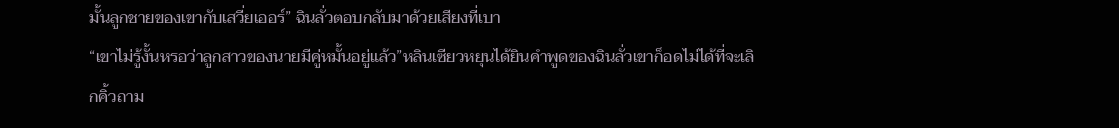มั้นลูกชายของเขากับเสวี่ยเออร์” ฉินลั่วตอบกลับมาด้วยเสียงที่เบา
“เขาไม่รู้งั้นหรอว่าลูกสาวของนายมีคู่หมั้นอยู่แล้ว”หลินเซียวหยุนได้ยินคำพูดของฉินลั่วเขาก็อดไม่ได้ที่จะเลิกคิ้วถาม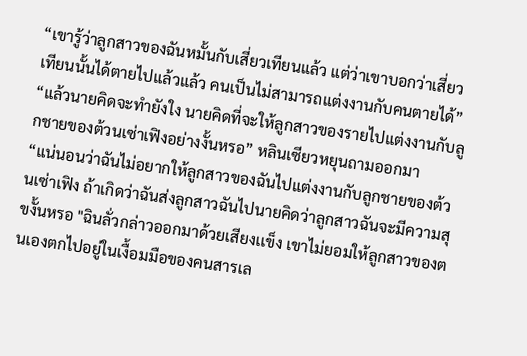“เขารู้ว่าลูกสาวของฉันหมั้นกับเสี่ยวเทียนแล้ว แต่ว่าเขาบอกว่าเสี่ยวเทียนนั้นได้ตายไปแล้วแล้ว คนเป็นไม่สามารถแต่งงานกับคนตายได้”
“แล้วนายคิดจะทำยังใง นายคิดที่จะให้ลูกสาวของรายไปแต่งงานกับลูกชายของต้วนเซ่าเฟิงอย่างงั้นหรอ” หลินเซียวหยุนถามออกมา
“แน่นอนว่าฉันไม่อยากให้ลูกสาวของฉันไปแต่งงานกับลูกชายของต้วนเซ่าเฟิง ถ้าเกิดว่าฉันส่งลูกสาวฉันไปนายคิดว่าลูกสาวฉันจะมีความสุขงั้นหรอ "ฉินลั่วกล่าวออกมาด้วยเสียงเเข็ง เขาไม่ยอมให้ลูกสาวของตนเองตกไปอยู่ในเงื้อมมือของคนสารเล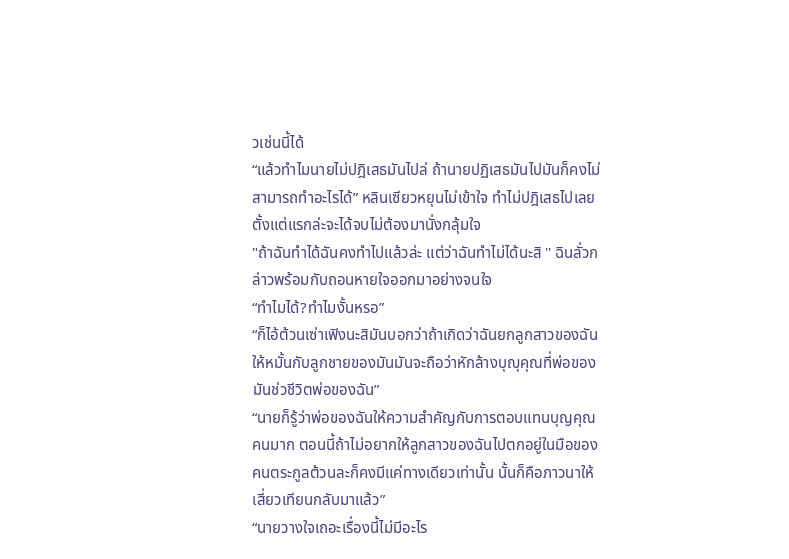วเช่นนี้ได้
“แล้วทำไมนายไม่ปฎิเสธมันไปล่ ถ้านายปฏิเสธมันไปมันก็คงไม่สามารถทำอะไรได้” หลินเซียวหยุนไม่เข้าใจ ทำไม่ปฎิเสธไปเลยตั้งแต่แรกล่ะจะได้จบไม่ต้องมานั่งกลุ้มใจ
"ถ้าฉันทำได้ฉันคงทำไปแล้วล่ะ แต่ว่าฉันทำไม่ได้นะสิ '' ฉินลั่วกล่าวพร้อมกับถอนหายใจออกมาอย่างจนใจ
“ทำไมได้?ทำไมงั้นหรอ”
“ก็ไอ้ต้วนเซ่าเฟิงนะสิมันบอกว่าถ้าเกิดว่าฉันยกลูกสาวของฉันให้หมั้นกับลูกชายของมันมันจะถือว่าหักล้างบุญุคุณที่พ่อของมันช่วชีวิตพ่อของฉัน”
“นายก็รู้ว่าพ่อของฉันให้ความสำคัญกับการตอบแทนบุญคุณคนมาก ตอนนี้ถ้าไม่อยากให้ลูกสาวของฉันไปตกอยู่ในมือของคนตระกูลต้วนละก็คงมีแค่ทางเดียวเท่านั้น นั้นก็คือภาวนาให้เสี่ยวเทียนกลับมาแล้ว”
“นายวางใจเถอะเรื่องนี้ไม่มีอะไร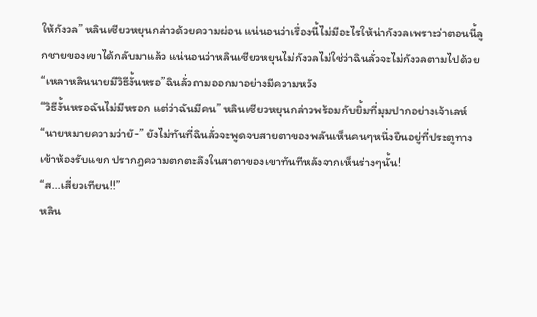ให้กังวล” หลินเซียวหยุนกล่าวด้วยความผ่อน แน่นอนว่าเรื่องนี้ไม่มีอะไรให้น่ากังวลเพราะว่าตอนนี้ลูกชายของเขาได้กลับมาแล้ว แน่นอนว่าหลินเซียวหยุนไม่กังวลไม่ใช่ว่าฉินลั่วจะไม่กังวลตามไปด้วย
“เหลาหลินนายมีวิธีงั้นหรอ”ฉินลั่วถามออกมาอย่างมีความหวัง
“วิธีงั้นหรอฉันไม่มีหรอก แต่ว่าฉันมีคน” หลินเซียวหยุนกล่าวพร้อมกับยิ้มที่มุมปากอย่างเจ้าเลห์
“นายหมายความว่ายั-” ยังไม่ทันที่ฉินลั่วจะพูดจบสายตาของพลันเห็นคนๆหนึ่งยืนอยู่ที่ประตูทางเข้าห้องรับแขก ปรากฎความตกตะลึงในสาตาของเขาทันทีหลังจากเห็นร่างๆนั้น!
“ส...เสี่ยวเทียน!!”
หลิน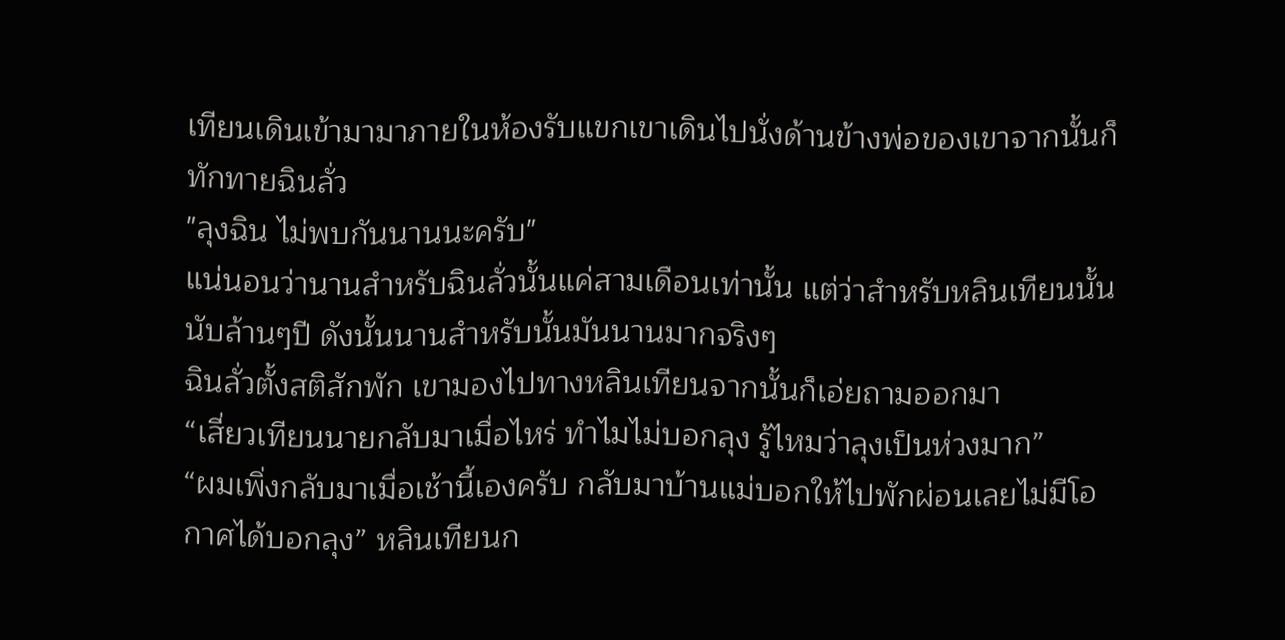เทียนเดินเข้ามามาภายในห้องรับแขกเขาเดินไปนั่งด้านข้างพ่อของเขาจากนั้นก็ทักทายฉินลั่ว
"ลุงฉิน ไม่พบกันนานนะครับ"
แน่นอนว่านานสำหรับฉินลั่วนั้นแค่สามเดือนเท่านั้น แต่ว่าสำหรับหลินเทียนนั้นนับล้านๆปี ดังนั้นนานสำหรับนั้นมันนานมากจริงๆ
ฉินลั่วตั้งสติสักพัก เขามองไปทางหลินเทียนจากนั้นก็เอ่ยถามออกมา
“เสี่ยวเทียนนายกลับมาเมื่อไหร่ ทำไมไม่บอกลุง รู้ไหมว่าลุงเป็นห่วงมาก”
“ผมเพิ่งกลับมาเมื่อเช้านี้เองครับ กลับมาบ้านแม่บอกให้ไปพักผ่อนเลยไม่มีโอกาศได้บอกลุง” หลินเทียนก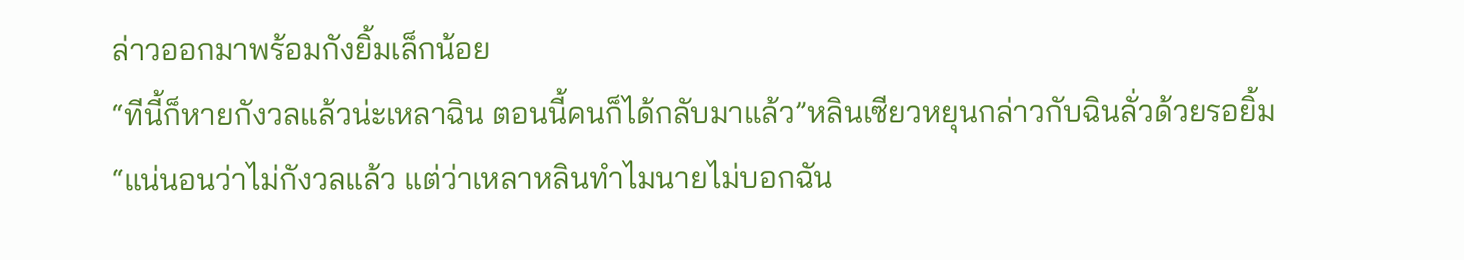ล่าวออกมาพร้อมกังยิ้มเล็กน้อย
“ทีนี้ก็หายกังวลแล้วน่ะเหลาฉิน ตอนนี้คนก็ได้กลับมาแล้ว”หลินเซียวหยุนกล่าวกับฉินลั่วด้วยรอยิ้ม
“แน่นอนว่าไม่กังวลแล้ว แต่ว่าเหลาหลินทำไมนายไม่บอกฉัน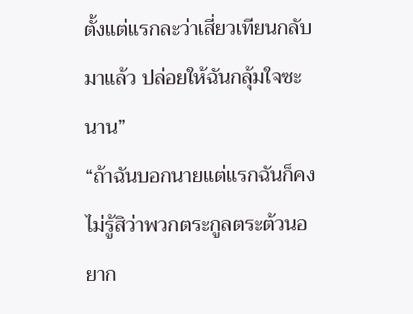ตั้งแต่แรกละว่าเสี่ยวเทียนกลับมาแล้ว ปล่อยให้ฉันกลุ้มใจซะนาน”
“ถ้าฉันบอกนายแต่แรกฉันก็คงไม่รู้สิว่าพวกตระกูลตระต้วนอยาก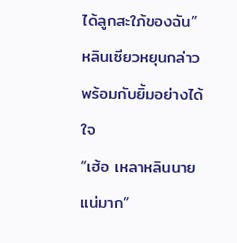ได้ลูกสะใภ้ของฉัน” หลินเซียวหยุนกล่าวพร้อมกับยิ้มอย่างได้ใจ
“เฮ้อ เหลาหลินนายแน่มาก”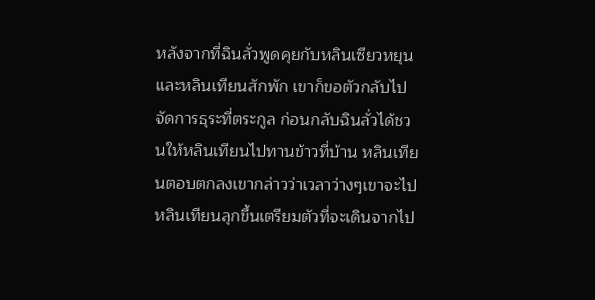หลังจากที่ฉินลั่วพูดคุยกับหลินเซียวหยุนและหลินเทียนสักพัก เขาก็ขอตัวกลับไปจัดการธุระที่ตระกูล ก่อนกลับฉินลั่วได้ชวนให้หลินเทียนไปทานข้าวที่บ้าน หลินเทียนตอบตกลงเขากล่าวว่าเวลาว่างๆเขาจะไป
หลินเทียนลุกขึ้นเตรียมตัวที่จะเดินจากไป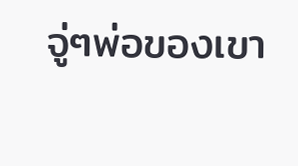จู่ๆพ่อของเขา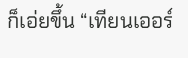ก็เอ่ยขึ้น “เทียนเออร์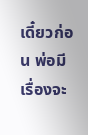เดี๋ยวก่อน พ่อมีเรื่องจะ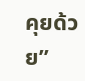คุยด้วย”